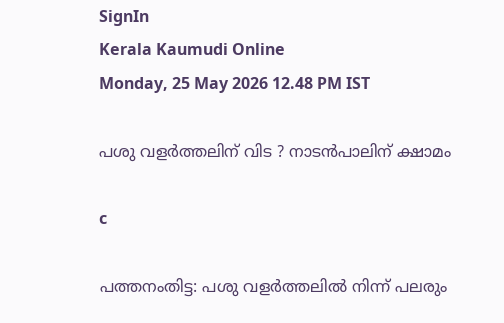SignIn
Kerala Kaumudi Online
Monday, 25 May 2026 12.48 PM IST

പശു വളർത്തലിന് വിട ? നാടൻപാലിന് ക്ഷാമം

c

പത്തനംതിട്ട: പശു വളർത്തലിൽ നിന്ന് പലരും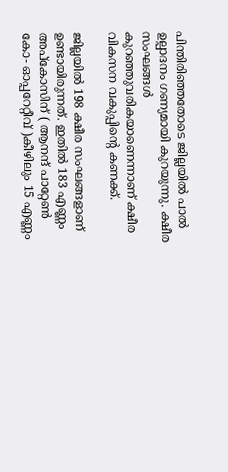പിന്തിരിഞ്ഞതോടെ ജില്ലയിൽ പാൽ ഉല്പാദനം ഗണ്യമായി കുറയുന്നു. ക്ഷീര സംഘങ്ങൾ കുറഞ്ഞുവരികയാണെന്നാണ് ക്ഷീര വികസന വകുപ്പിന്റെ കണക്ക്.

ജില്ലയിൽ 198 ക്ഷീര സംഘങ്ങളാണ് ഉണ്ടായിരുന്നത്. ഇതിൽ 183 എണ്ണം അപ്‌കോസിന് ( ആനന്ദ് പാറ്റേൺ കോ- ഓപ്പറേറ്റീവ് )കീഴിലും 15 എണ്ണം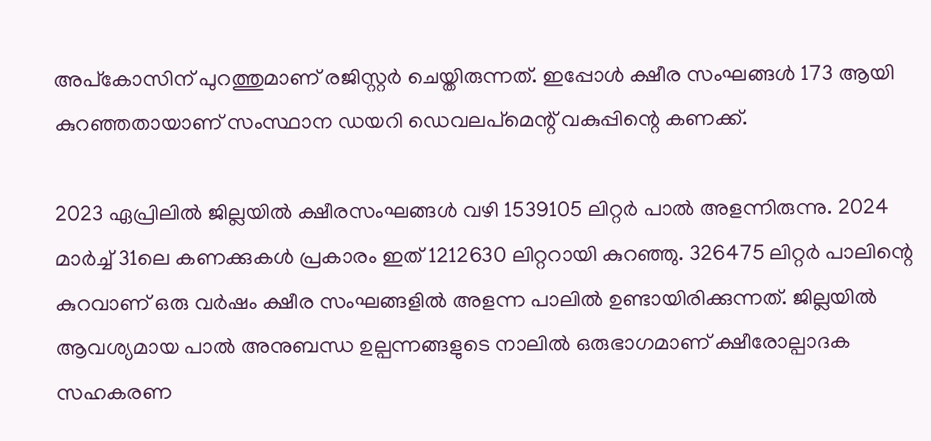അപ്‌കോസിന് പുറത്തുമാണ് രജിസ്റ്റർ ചെയ്തിരുന്നത്. ഇപ്പോൾ ക്ഷീര സംഘങ്ങൾ 173 ആയി കുറഞ്ഞതായാണ് സംസ്ഥാന ഡയറി ഡെവലപ്‌മെന്റ് വകുപ്പിന്റെ കണക്ക്.

2023 ഏപ്രിലിൽ ജില്ലയിൽ ക്ഷീരസംഘങ്ങൾ വഴി 1539105 ലിറ്റർ പാൽ അളന്നിരുന്നു. 2024 മാർച്ച് 31ലെ കണക്കുകൾ പ്രകാരം ഇത് 1212630 ലിറ്ററായി കുറഞ്ഞു. 326475 ലിറ്റർ പാലിന്റെ കുറവാണ് ഒരു വർഷം ക്ഷീര സംഘങ്ങളിൽ അളന്ന പാലിൽ ഉണ്ടായിരിക്കുന്നത്. ജില്ലയിൽ ആവശ്യമായ പാൽ അനുബന്ധ ഉല്പന്നങ്ങളുടെ നാലിൽ ഒരുഭാഗമാണ് ക്ഷീരോല്പാദക സഹകരണ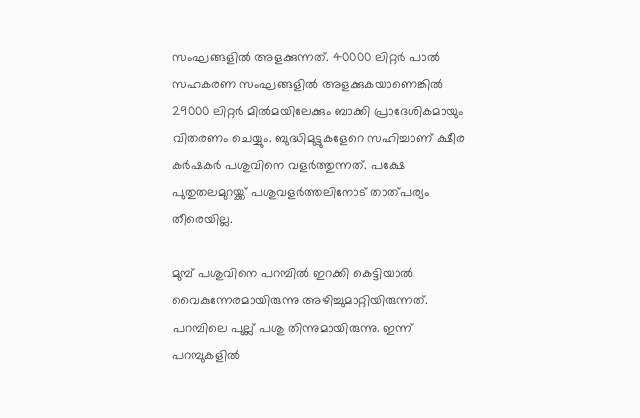സംഘങ്ങളിൽ അളക്കുന്നത്. 40000 ലിറ്റർ പാൽ സഹകരണ സംഘങ്ങളിൽ അളക്കുകയാണെങ്കിൽ 29000 ലിറ്റർ മിൽമയിലേക്കും ബാക്കി പ്രാദേശികമായും വിതരണം ചെയ്യും. ബുദ്ധിമുട്ടുകളേറെ സഹിച്ചാണ് ക്ഷീര കർഷകർ പശുവിനെ വളർത്തുന്നത്. പക്ഷേ പുതുതലമുറയ്ക്ക് പശുവളർത്തലിനോട് താത്പര്യം തീരെയില്ല.

മുമ്പ് പശുവിനെ പറമ്പിൽ ഇറക്കി കെട്ടിയാൽ വൈകുന്നേരമായിരുന്നു അഴിച്ചുമാറ്റിയിരുന്നത്. പറമ്പിലെ പുല്ല് പശു തിന്നുമായിരുന്നു. ഇന്ന് പറമ്പുകളിൽ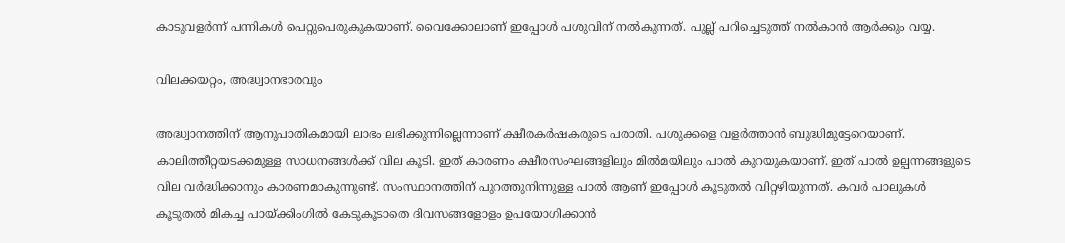കാടുവളർന്ന് പന്നികൾ പെറ്റുപെരുകുകയാണ്. വൈക്കോലാണ് ഇപ്പോൾ പശുവിന് നൽകുന്നത്. പുല്ല് പറിച്ചെടുത്ത് നൽകാൻ ആർക്കും വയ്യ.

വിലക്കയറ്റം, അദ്ധ്വാനഭാരവും

അദ്ധ്വാനത്തിന് ആനുപാതികമായി ലാഭം ലഭിക്കുന്നില്ലെന്നാണ് ക്ഷീരകർഷകരുടെ പരാതി. പശുക്കളെ വളർത്താൻ ബുദ്ധിമുട്ടേറെയാണ്. കാലിത്തീറ്റയടക്കമുള്ള സാധനങ്ങൾക്ക് വില കൂടി. ഇത് കാരണം ക്ഷീരസംഘങ്ങളിലും മിൽമയിലും പാൽ കുറയുകയാണ്. ഇത് പാൽ ഉല്പന്നങ്ങളുടെ വില വർദ്ധിക്കാനും കാരണമാകുന്നുണ്ട്. സംസ്ഥാനത്തിന് പുറത്തുനിന്നുള്ള പാൽ ആണ് ഇപ്പോൾ കൂടുതൽ വിറ്റഴിയുന്നത്. കവർ പാലുകൾ കൂടുതൽ മികച്ച പായ്ക്കിംഗിൽ കേടുകൂടാതെ ദിവസങ്ങളോളം ഉപയോഗിക്കാൻ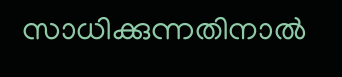സാധിക്കുന്നതിനാൽ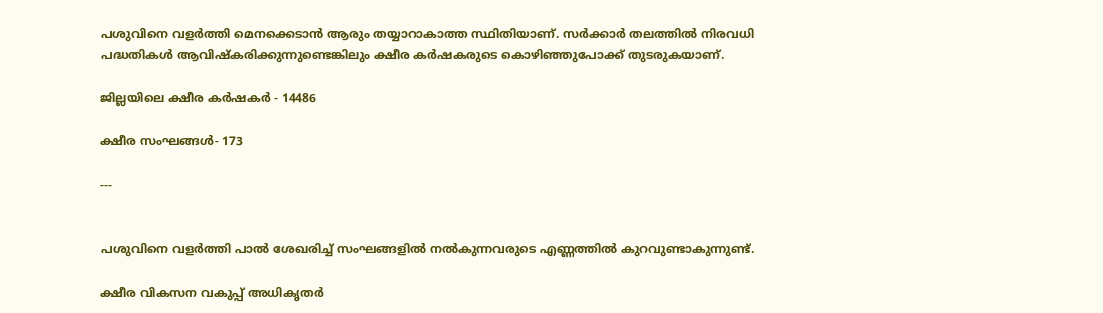പശുവിനെ വളർത്തി മെനക്കെടാൻ ആരും തയ്യാറാകാത്ത സ്ഥിതിയാണ്. സർക്കാർ തലത്തിൽ നിരവധി പദ്ധതികൾ ആവിഷ്കരിക്കുന്നുണ്ടെങ്കിലും ക്ഷീര കർഷകരുടെ കൊഴിഞ്ഞുപോക്ക് തുടരുകയാണ്.

ജില്ലയിലെ ക്ഷീര കർഷകർ - 14486

ക്ഷീര സംഘങ്ങൾ- 173

---


പശുവിനെ വളർത്തി പാൽ ശേഖരിച്ച് സംഘങ്ങളിൽ നൽകുന്നവരുടെ എണ്ണത്തിൽ കുറവുണ്ടാകുന്നുണ്ട്.

ക്ഷീര വികസന വകുപ്പ് അധികൃതർ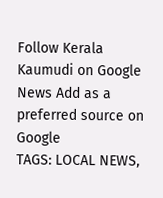Follow Kerala Kaumudi on Google News Add as a preferred source on Google
TAGS: LOCAL NEWS,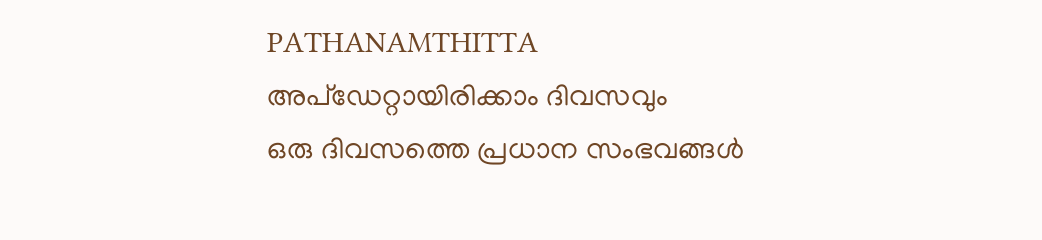PATHANAMTHITTA
അപ്ഡേറ്റായിരിക്കാം ദിവസവും
ഒരു ദിവസത്തെ പ്രധാന സംഭവങ്ങൾ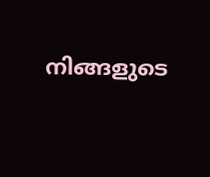നിങ്ങളുടെ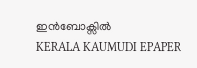ഇൻബോക്സിൽ
KERALA KAUMUDI EPAPER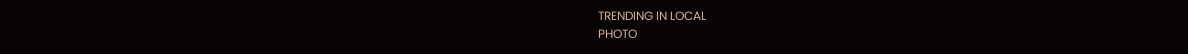TRENDING IN LOCAL
PHOTO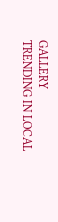GALLERY
TRENDING IN LOCAL